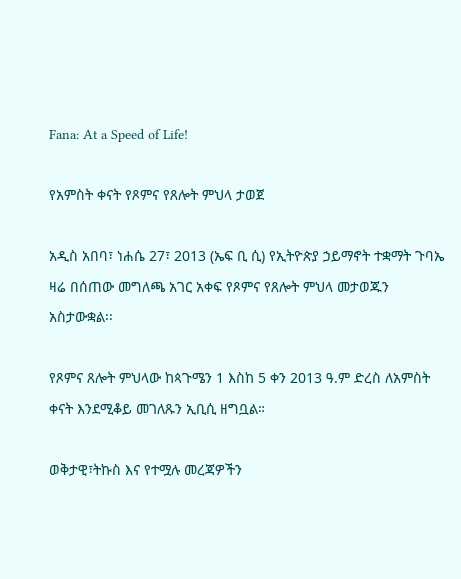Fana: At a Speed of Life!

የአምስት ቀናት የጾምና የጸሎት ምህላ ታወጀ

አዲስ አበባ፣ ነሐሴ 27፣ 2013 (ኤፍ ቢ ሲ) የኢትዮጵያ ኃይማኖት ተቋማት ጉባኤ ዛሬ በሰጠው መግለጫ አገር አቀፍ የጾምና የጸሎት ምህላ መታወጁን አስታውቋል፡፡

የጾምና ጸሎት ምህላው ከጳጉሜን 1 እስከ 5 ቀን 2013 ዓ.ም ድረስ ለአምስት ቀናት እንደሚቆይ መገለጹን ኢቢሲ ዘግቧል።

ወቅታዊ፣ትኩስ እና የተሟሉ መረጃዎችን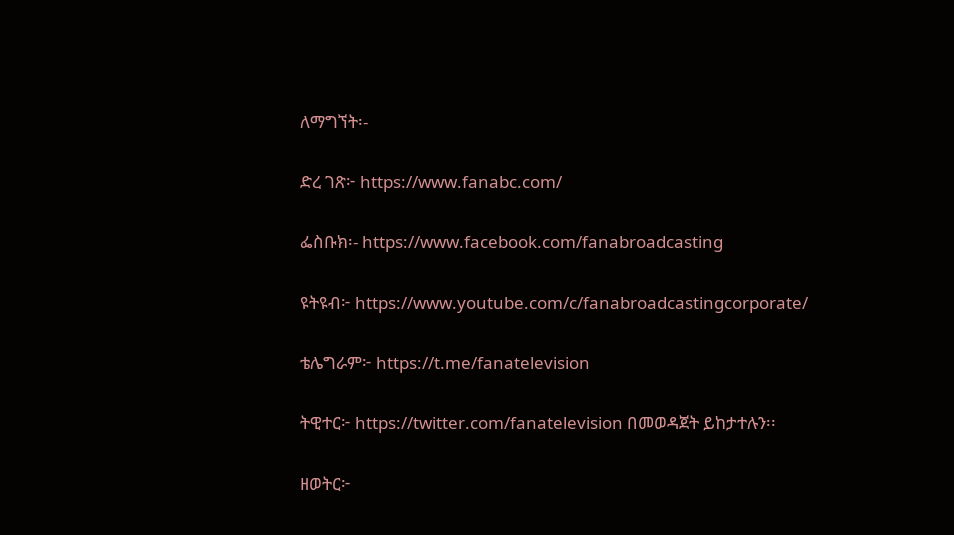ለማግኘት፡-

ድረ ገጽ፦ https://www.fanabc.com/

ፌስቡክ፡- https://www.facebook.com/fanabroadcasting

ዩትዩብ፦ https://www.youtube.com/c/fanabroadcastingcorporate/

ቴሌግራም፦ https://t.me/fanatelevision

ትዊተር፦ https://twitter.com/fanatelevision በመወዳጀት ይከታተሉን፡፡

ዘወትር፦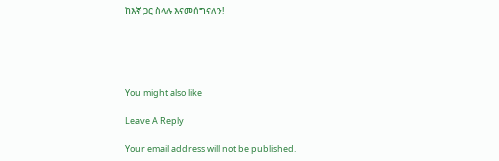ከእኛ ጋር ስላሉ እናመሰግናለን!





You might also like

Leave A Reply

Your email address will not be published.